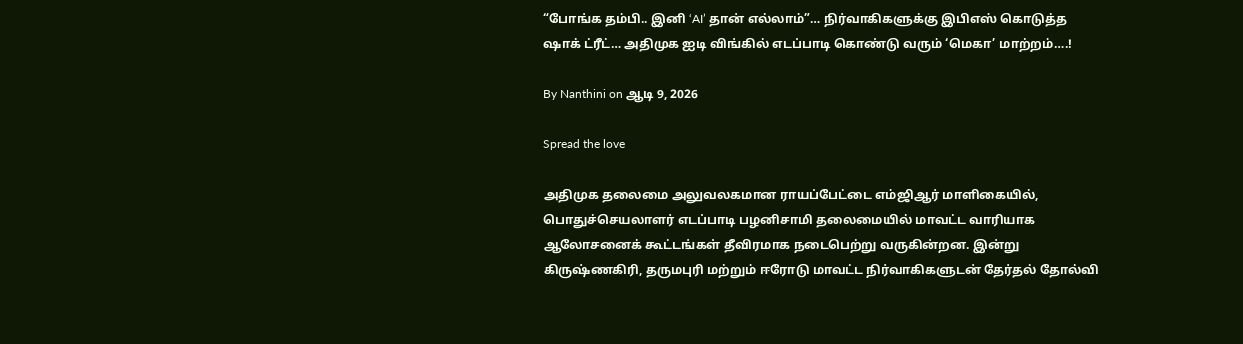“போங்க தம்பி.. இனி ‘AI’ தான் எல்லாம்”… நிர்வாகிகளுக்கு இபிஎஸ் கொடுத்த ஷாக் ட்ரீட்… அதிமுக ஐடி விங்கில் எடப்பாடி கொண்டு வரும் ‘மெகா’ மாற்றம்….!

By Nanthini on ஆடி 9, 2026

Spread the love

அதிமுக தலைமை அலுவலகமான ராயப்பேட்டை எம்ஜிஆர் மாளிகையில், பொதுச்செயலாளர் எடப்பாடி பழனிசாமி தலைமையில் மாவட்ட வாரியாக ஆலோசனைக் கூட்டங்கள் தீவிரமாக நடைபெற்று வருகின்றன. இன்று கிருஷ்ணகிரி, தருமபுரி மற்றும் ஈரோடு மாவட்ட நிர்வாகிகளுடன் தேர்தல் தோல்வி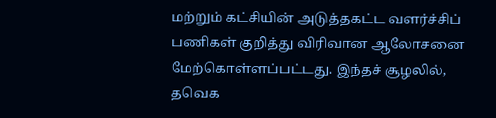மற்றும் கட்சியின் அடுத்தகட்ட வளர்ச்சிப் பணிகள் குறித்து விரிவான ஆலோசனை மேற்கொள்ளப்பட்டது. இந்தச் சூழலில், தவெக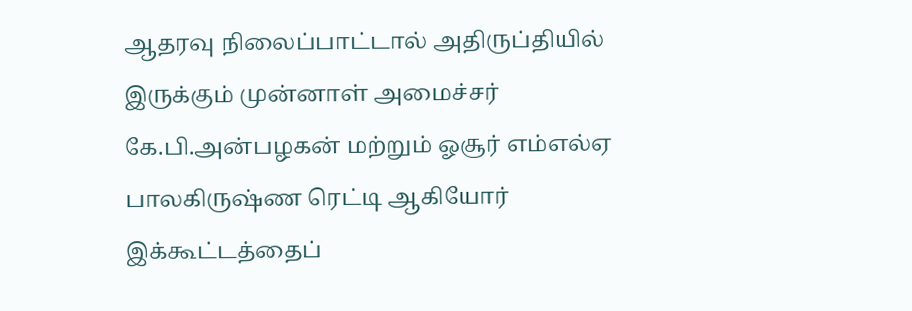ஆதரவு நிலைப்பாட்டால் அதிருப்தியில் இருக்கும் முன்னாள் அமைச்சர் கே.பி.அன்பழகன் மற்றும் ஓசூர் எம்எல்ஏ பாலகிருஷ்ண ரெட்டி ஆகியோர் இக்கூட்டத்தைப்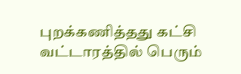புறக்கணித்தது கட்சி வட்டாரத்தில் பெரும்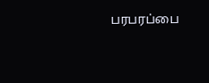பரபரப்பை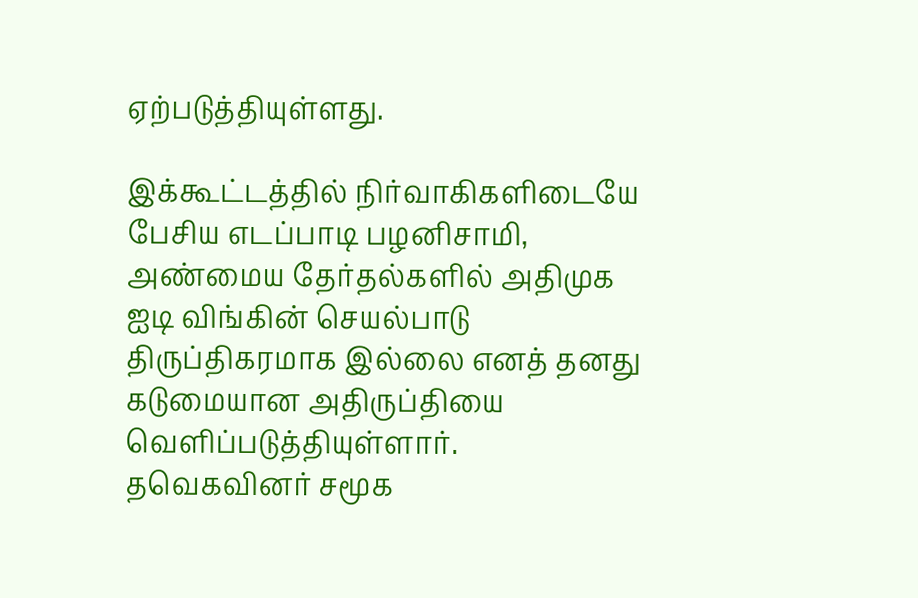ஏற்படுத்தியுள்ளது.

இக்கூட்டத்தில் நிர்வாகிகளிடையே பேசிய எடப்பாடி பழனிசாமி, அண்மைய தேர்தல்களில் அதிமுக ஐடி விங்கின் செயல்பாடு திருப்திகரமாக இல்லை எனத் தனது கடுமையான அதிருப்தியை வெளிப்படுத்தியுள்ளார். தவெகவினர் சமூக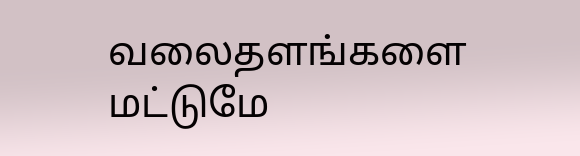வலைதளங்களை மட்டுமே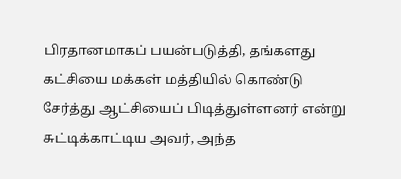பிரதானமாகப் பயன்படுத்தி, தங்களது கட்சியை மக்கள் மத்தியில் கொண்டு சேர்த்து ஆட்சியைப் பிடித்துள்ளனர் என்று சுட்டிக்காட்டிய அவர், அந்த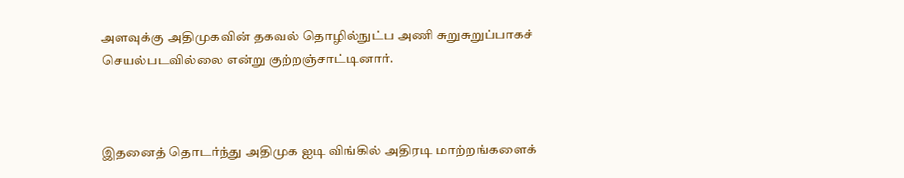அளவுக்கு அதிமுகவின் தகவல் தொழில்நுட்ப அணி சுறுசுறுப்பாகச் செயல்படவில்லை என்று குற்றஞ்சாட்டினார்.



இதனைத் தொடர்ந்து அதிமுக ஐடி விங்கில் அதிரடி மாற்றங்களைக்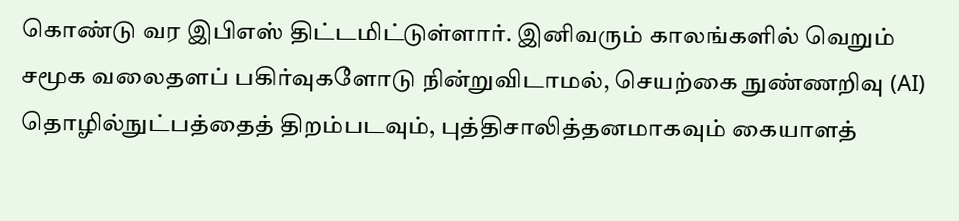கொண்டு வர இபிஎஸ் திட்டமிட்டுள்ளார். இனிவரும் காலங்களில் வெறும் சமூக வலைதளப் பகிர்வுகளோடு நின்றுவிடாமல், செயற்கை நுண்ணறிவு (AI) தொழில்நுட்பத்தைத் திறம்படவும், புத்திசாலித்தனமாகவும் கையாளத்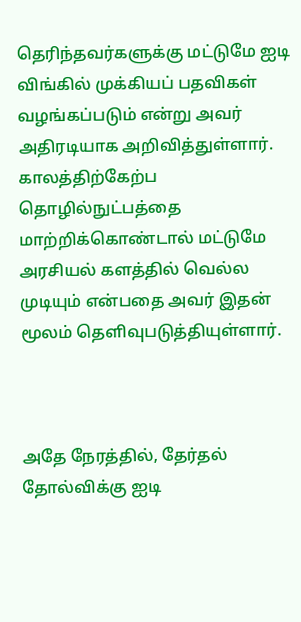தெரிந்தவர்களுக்கு மட்டுமே ஐடி விங்கில் முக்கியப் பதவிகள் வழங்கப்படும் என்று அவர் அதிரடியாக அறிவித்துள்ளார். காலத்திற்கேற்ப தொழில்நுட்பத்தை மாற்றிக்கொண்டால் மட்டுமே அரசியல் களத்தில் வெல்ல முடியும் என்பதை அவர் இதன் மூலம் தெளிவுபடுத்தியுள்ளார்.



அதே நேரத்தில், தேர்தல் தோல்விக்கு ஐடி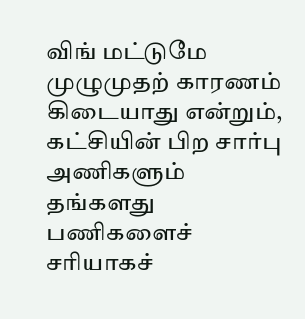விங் மட்டுமே முழுமுதற் காரணம் கிடையாது என்றும், கட்சியின் பிற சார்பு அணிகளும் தங்களது பணிகளைச் சரியாகச்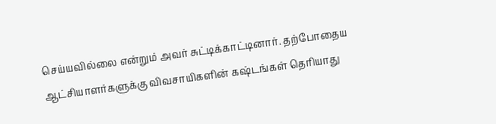செய்யவில்லை என்றும் அவர் சுட்டிக்காட்டினார். தற்போதைய ஆட்சியாளர்களுக்கு விவசாயிகளின் கஷ்டங்கள் தெரியாது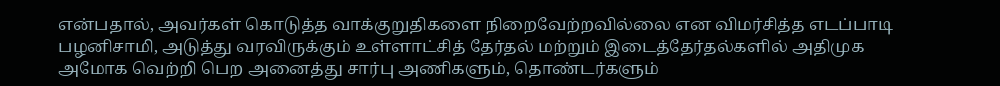என்பதால், அவர்கள் கொடுத்த வாக்குறுதிகளை நிறைவேற்றவில்லை என விமர்சித்த எடப்பாடி பழனிசாமி, அடுத்து வரவிருக்கும் உள்ளாட்சித் தேர்தல் மற்றும் இடைத்தேர்தல்களில் அதிமுக அமோக வெற்றி பெற அனைத்து சார்பு அணிகளும், தொண்டர்களும்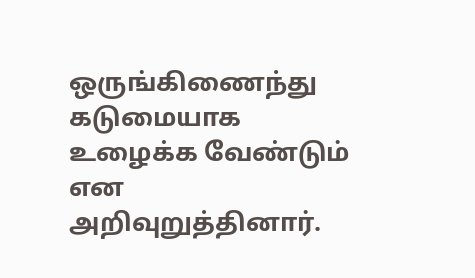ஒருங்கிணைந்து கடுமையாக உழைக்க வேண்டும் என அறிவுறுத்தினார்.